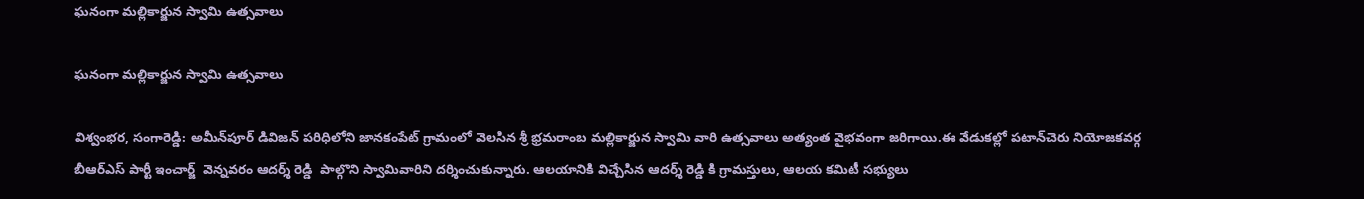ఘనంగా మల్లికార్జున స్వామి ఉత్సవాలు

ఘనంగా మల్లికార్జున స్వామి ఉత్సవాలు

విశ్వంభర, సంగారెడ్డి: అమీన్‌పూర్ డివిజన్ పరిధిలోని జానకంపేట్ గ్రామంలో వెలసిన శ్రీ భ్రమరాంబ మల్లికార్జున స్వామి వారి ఉత్సవాలు అత్యంత వైభవంగా జరిగాయి.ఈ వేడుకల్లో పటాన్‌చెరు నియోజకవర్గ బీఆర్‌ఎస్ పార్టీ ఇంచార్జ్  వెన్నవరం ఆదర్శ్ రెడ్డి  పాల్గొని స్వామివారిని దర్శించుకున్నారు. ఆలయానికి విచ్చేసిన ఆదర్శ్ రెడ్డి కి గ్రామస్తులు, ఆలయ కమిటీ సభ్యులు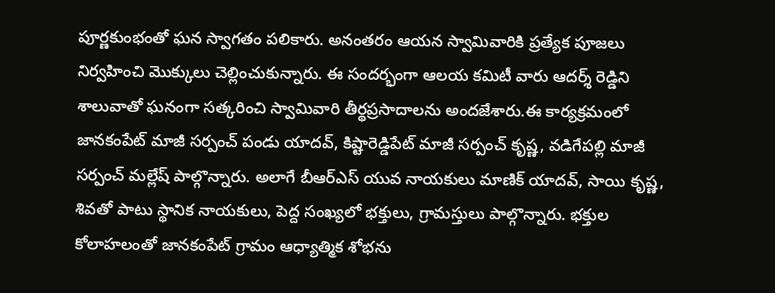పూర్ణకుంభంతో ఘన స్వాగతం పలికారు. అనంతరం ఆయన స్వామివారికి ప్రత్యేక పూజలు నిర్వహించి మొక్కులు చెల్లించుకున్నారు. ఈ సందర్భంగా ఆలయ కమిటీ వారు ఆదర్శ్ రెడ్డిని శాలువాతో ఘనంగా సత్కరించి స్వామివారి తీర్థప్రసాదాలను అందజేశారు.ఈ కార్యక్రమంలో జానకంపేట్ మాజీ సర్పంచ్ పండు యాదవ్, కిష్టారెడ్డిపేట్ మాజీ సర్పంచ్ కృష్ణ, వడిగేపల్లి మాజీ సర్పంచ్ మల్లేష్ పాల్గొన్నారు. అలాగే బీఆర్‌ఎస్ యువ నాయకులు మాణిక్ యాదవ్, సాయి కృష్ణ, శివతో పాటు స్థానిక నాయకులు, పెద్ద సంఖ్యలో భక్తులు, గ్రామస్తులు పాల్గొన్నారు. భక్తుల కోలాహలంతో జానకంపేట్ గ్రామం ఆధ్యాత్మిక శోభను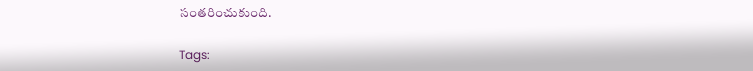సంతరించుకుంది.

Tags: